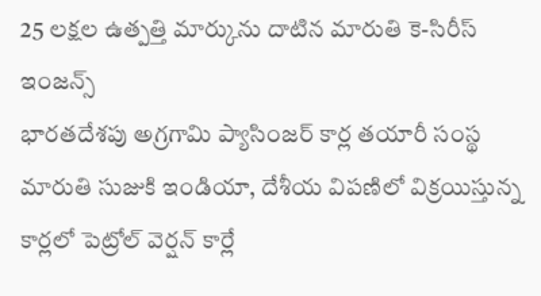25 లక్షల ఉత్పత్తి మార్కును దాటిన మారుతి కె-సిరీస్ ఇంజన్స్
భారతదేశపు అగ్రగామి ప్యాసింజర్ కార్ల తయారీ సంస్థ మారుతి సుజుకి ఇండియా, దేశీయ విపణిలో విక్రయిస్తున్న కార్లలో పెట్రోల్ వెర్షన్ కార్లే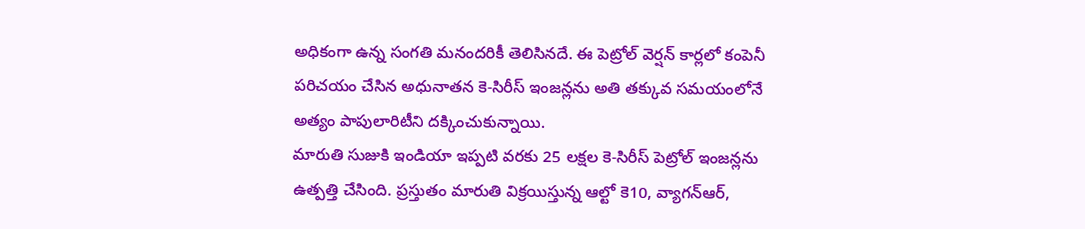అధికంగా ఉన్న సంగతి మనందరికీ తెలిసినదే. ఈ పెట్రోల్ వెర్షన్ కార్లలో కంపెనీ పరిచయం చేసిన అధునాతన కె-సిరీస్ ఇంజన్లను అతి తక్కువ సమయంలోనే అత్యం పాపులారిటీని దక్కించుకున్నాయి.
మారుతి సుజుకి ఇండియా ఇప్పటి వరకు 25 లక్షల కె-సిరీస్ పెట్రోల్ ఇంజన్లను ఉత్పత్తి చేసింది. ప్రస్తుతం మారుతి విక్రయిస్తున్న ఆల్టో కె10, వ్యాగన్ఆర్,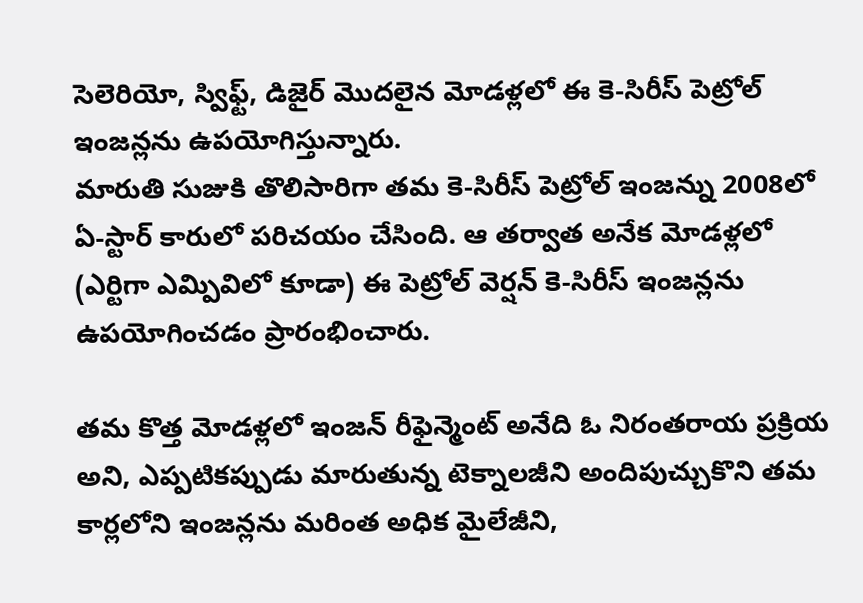సెలెరియో, స్విఫ్ట్, డిజైర్ మొదలైన మోడళ్లలో ఈ కె-సిరీస్ పెట్రోల్ ఇంజన్లను ఉపయోగిస్తున్నారు.
మారుతి సుజుకి తొలిసారిగా తమ కె-సిరీస్ పెట్రోల్ ఇంజన్ను 2008లో ఏ-స్టార్ కారులో పరిచయం చేసింది. ఆ తర్వాత అనేక మోడళ్లలో (ఎర్టిగా ఎమ్పివిలో కూడా) ఈ పెట్రోల్ వెర్షన్ కె-సిరీస్ ఇంజన్లను ఉపయోగించడం ప్రారంభించారు.

తమ కొత్త మోడళ్లలో ఇంజన్ రీఫైన్మెంట్ అనేది ఓ నిరంతరాయ ప్రక్రియ అని, ఎప్పటికప్పుడు మారుతున్న టెక్నాలజీని అందిపుచ్చుకొని తమ కార్లలోని ఇంజన్లను మరింత అధిక మైలేజీని,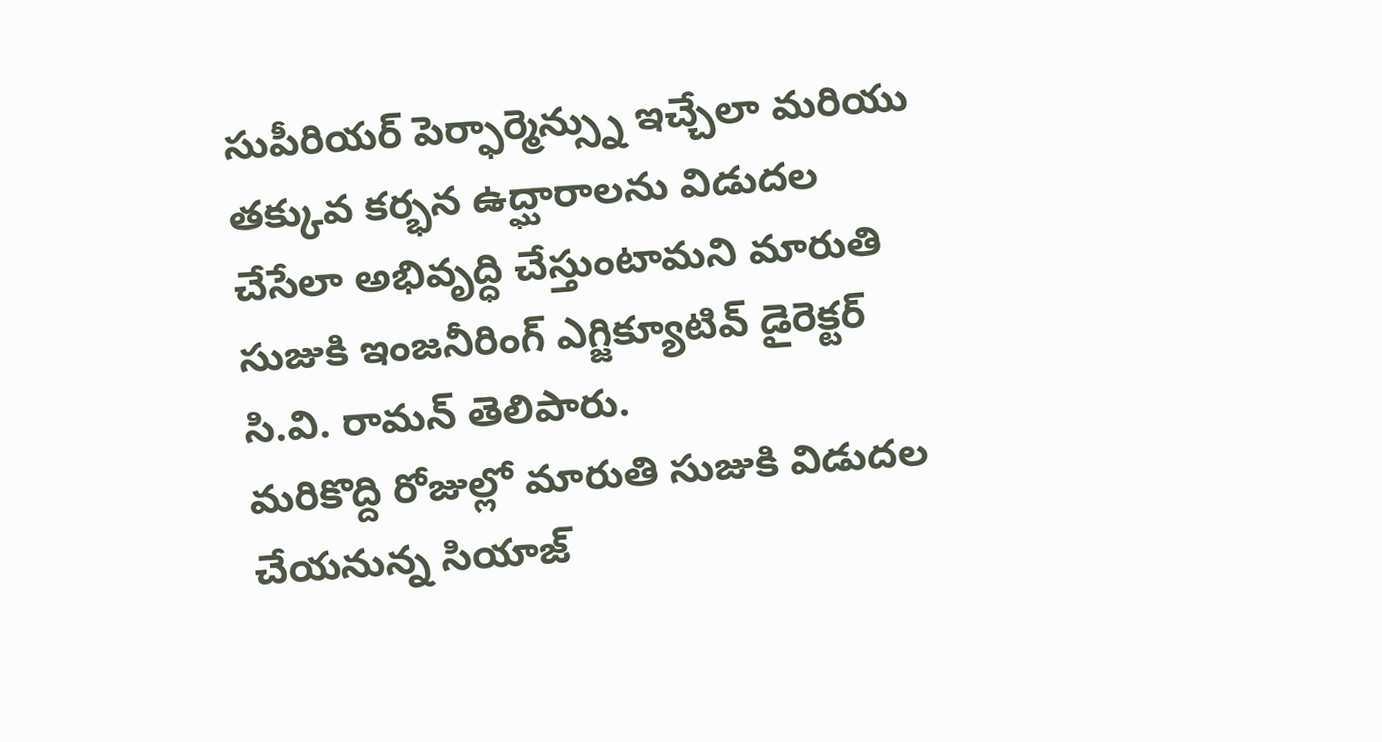సుపీరియర్ పెర్ఫార్మెన్స్ను ఇచ్చేలా మరియు తక్కువ కర్భన ఉద్ఘారాలను విడుదల చేసేలా అభివృద్ధి చేస్తుంటామని మారుతి సుజుకి ఇంజనీరింగ్ ఎగ్జిక్యూటివ్ డైరెక్టర్ సి.వి. రామన్ తెలిపారు.
మరికొద్ది రోజుల్లో మారుతి సుజుకి విడుదల చేయనున్న సియాజ్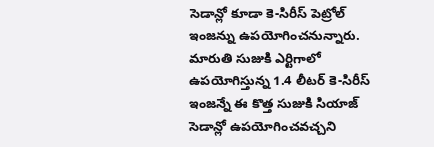సెడాన్లో కూడా కె-సిరీస్ పెట్రోల్ ఇంజన్ను ఉపయోగించనున్నారు. మారుతి సుజుకి ఎర్టిగాలో ఉపయోగిస్తున్న 1.4 లీటర్ కె-సిరీస్ ఇంజన్నే ఈ కొత్త సుజుకి సియాజ్ సెడాన్లో ఉపయోగించవచ్చని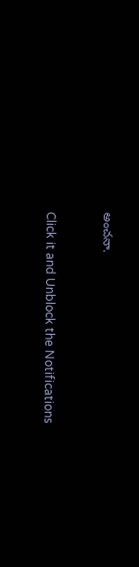అంచనా.


Click it and Unblock the Notifications